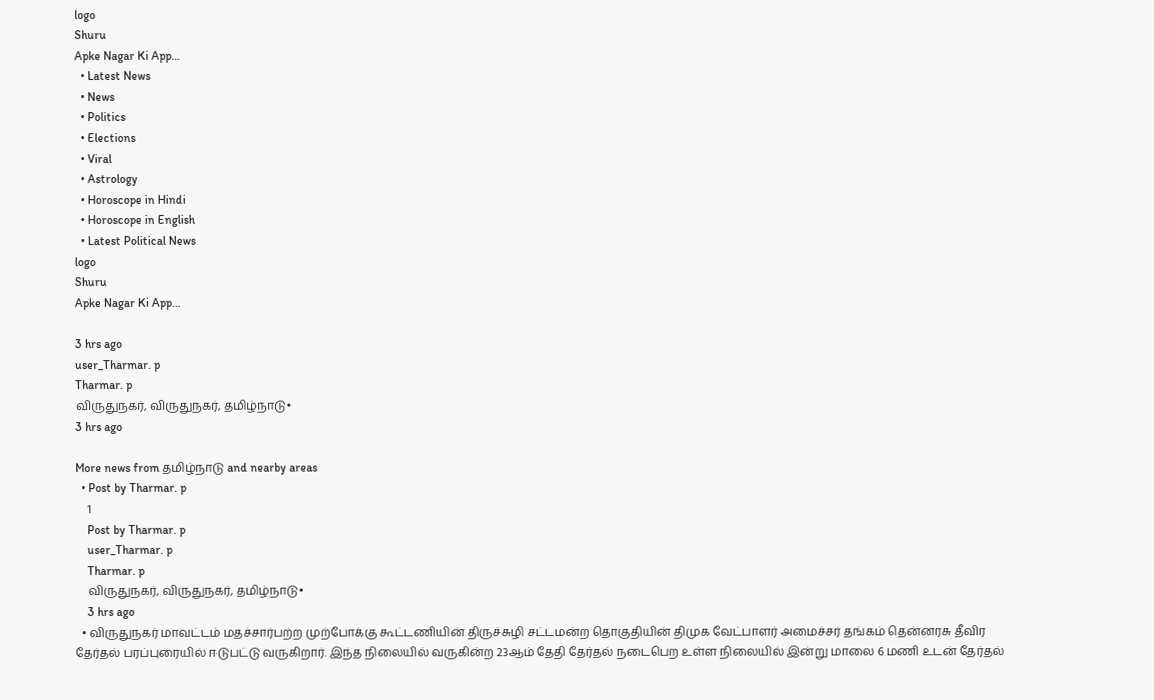logo
Shuru
Apke Nagar Ki App…
  • Latest News
  • News
  • Politics
  • Elections
  • Viral
  • Astrology
  • Horoscope in Hindi
  • Horoscope in English
  • Latest Political News
logo
Shuru
Apke Nagar Ki App…

3 hrs ago
user_Tharmar. p
Tharmar. p
விருதுநகர், விருதுநகர், தமிழ்நாடு•
3 hrs ago

More news from தமிழ்நாடு and nearby areas
  • Post by Tharmar. p
    1
    Post by Tharmar. p
    user_Tharmar. p
    Tharmar. p
    விருதுநகர், விருதுநகர், தமிழ்நாடு•
    3 hrs ago
  • விருதுநகர் மாவட்டம் மதச்சார்பற்ற முற்போக்கு கூட்டணியின் திருச்சுழி சட்டமன்ற தொகுதியின் திமுக வேட்பாளர் அமைச்சர் தங்கம் தென்னரசு தீவிர தேர்தல் பரப்புரையில் ஈடுபட்டு வருகிறார். இந்த நிலையில் வருகின்ற 23ஆம் தேதி தேர்தல் நடைபெற உள்ள நிலையில் இன்று மாலை 6 மணி உடன் தேர்தல்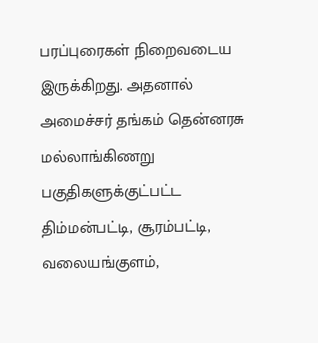பரப்புரைகள் நிறைவடைய இருக்கிறது. அதனால் அமைச்சர் தங்கம் தென்னரசு மல்லாங்கிணறு பகுதிகளுக்குட்பட்ட திம்மன்பட்டி, சூரம்பட்டி, வலையங்குளம்,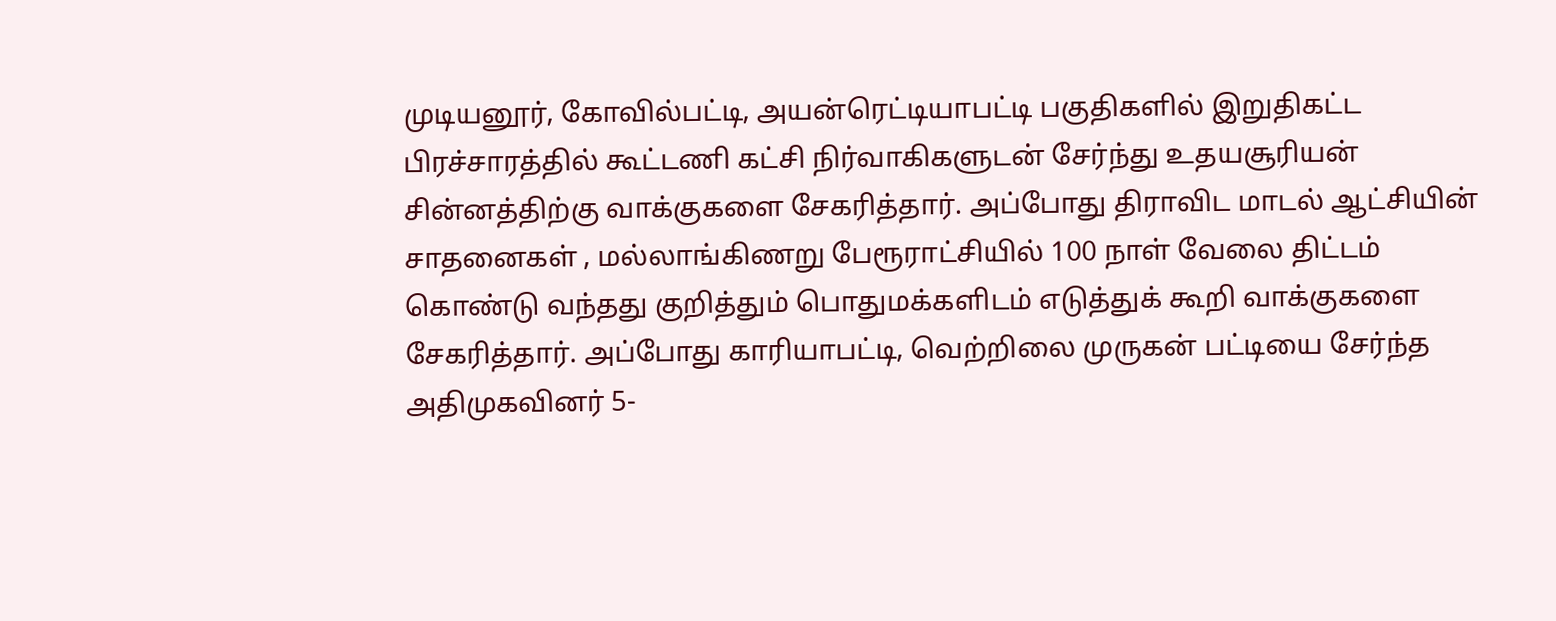முடியனூர், கோவில்பட்டி, அயன்ரெட்டியாபட்டி பகுதிகளில் இறுதிகட்ட பிரச்சாரத்தில் கூட்டணி கட்சி நிர்வாகிகளுடன் சேர்ந்து உதயசூரியன் சின்னத்திற்கு வாக்குகளை சேகரித்தார். அப்போது திராவிட மாடல் ஆட்சியின் சாதனைகள் , மல்லாங்கிணறு பேரூராட்சியில் 100 நாள் வேலை திட்டம் கொண்டு வந்தது குறித்தும் பொதுமக்களிடம் எடுத்துக் கூறி வாக்குகளை சேகரித்தார். அப்போது காரியாபட்டி, வெற்றிலை முருகன் பட்டியை சேர்ந்த அதிமுகவினர் 5-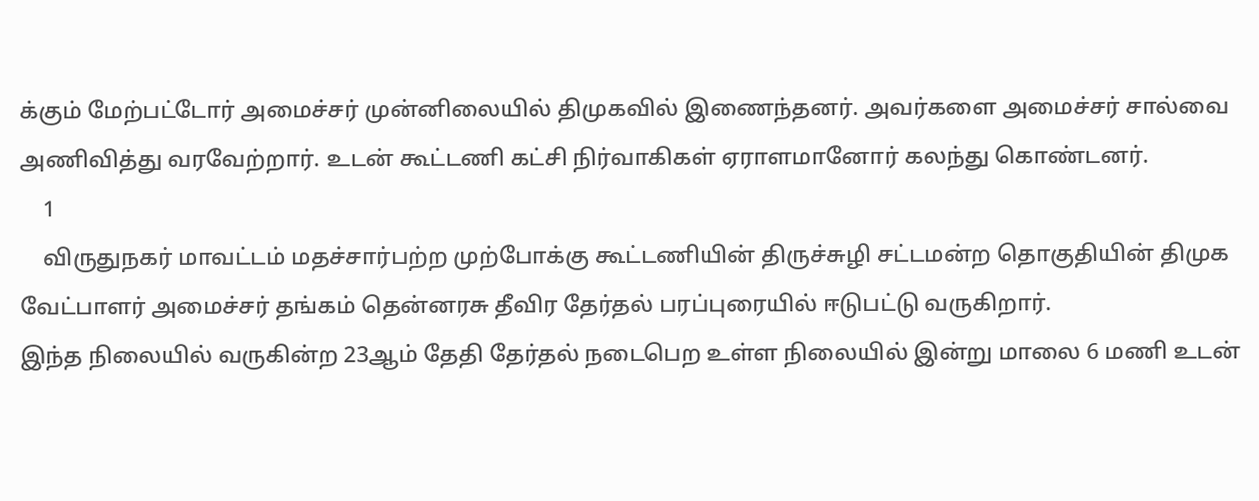க்கும் மேற்பட்டோர் அமைச்சர் முன்னிலையில் திமுகவில் இணைந்தனர். அவர்களை அமைச்சர் சால்வை அணிவித்து வரவேற்றார். உடன் கூட்டணி கட்சி நிர்வாகிகள் ஏராளமானோர் கலந்து கொண்டனர்.
    1
    விருதுநகர் மாவட்டம் மதச்சார்பற்ற முற்போக்கு கூட்டணியின் திருச்சுழி சட்டமன்ற தொகுதியின் திமுக வேட்பாளர் அமைச்சர் தங்கம் தென்னரசு தீவிர தேர்தல் பரப்புரையில் ஈடுபட்டு வருகிறார்.
இந்த நிலையில் வருகின்ற 23ஆம் தேதி தேர்தல் நடைபெற உள்ள நிலையில் இன்று மாலை 6 மணி உடன்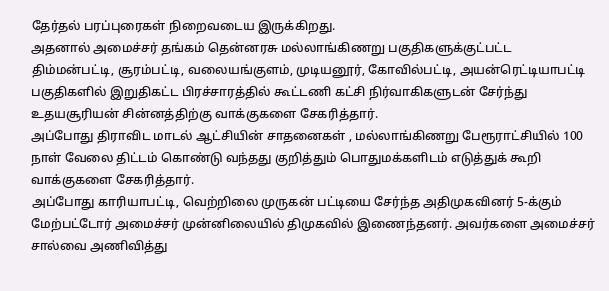தேர்தல் பரப்புரைகள் நிறைவடைய இருக்கிறது.
அதனால் அமைச்சர் தங்கம் தென்னரசு மல்லாங்கிணறு பகுதிகளுக்குட்பட்ட திம்மன்பட்டி, சூரம்பட்டி, வலையங்குளம், முடியனூர், கோவில்பட்டி, அயன்ரெட்டியாபட்டி பகுதிகளில் இறுதிகட்ட பிரச்சாரத்தில் கூட்டணி கட்சி நிர்வாகிகளுடன் சேர்ந்து உதயசூரியன் சின்னத்திற்கு வாக்குகளை சேகரித்தார்.
அப்போது திராவிட மாடல் ஆட்சியின் சாதனைகள் , மல்லாங்கிணறு பேரூராட்சியில் 100 நாள் வேலை திட்டம் கொண்டு வந்தது குறித்தும் பொதுமக்களிடம் எடுத்துக் கூறி வாக்குகளை சேகரித்தார்.
அப்போது காரியாபட்டி, வெற்றிலை முருகன் பட்டியை சேர்ந்த அதிமுகவினர் 5-க்கும் மேற்பட்டோர் அமைச்சர் முன்னிலையில் திமுகவில் இணைந்தனர். அவர்களை அமைச்சர் சால்வை அணிவித்து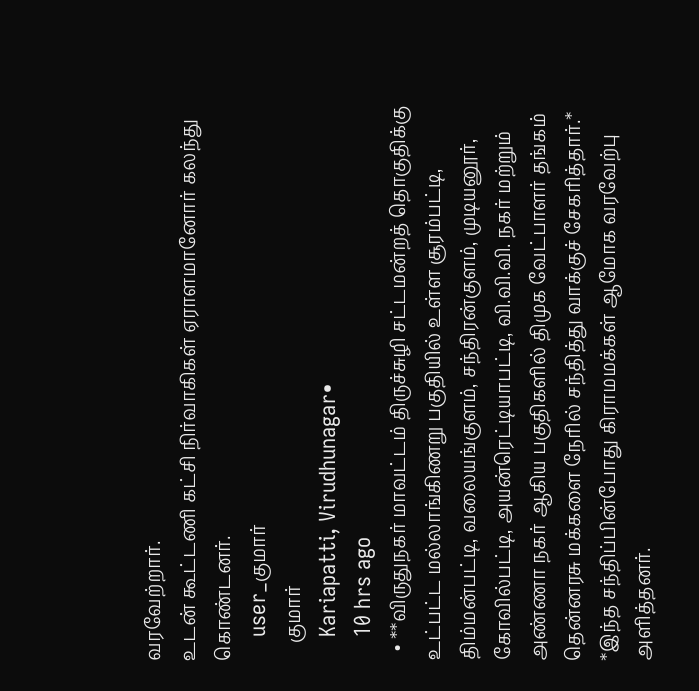வரவேற்றார்.
உடன் கூட்டணி கட்சி நிர்வாகிகள் ஏராளமானோர் கலந்து கொண்டனர்.
    user_குமார்
    குமார்
    Kariapatti, Virudhunagar•
    10 hrs ago
  • **விருதுநகர் மாவட்டம் திருச்சுழி சட்டமன்றத் தொகுதிக்கு உட்பட்ட மல்லாங்கிணறு பகுதியில் உள்ள சூரம்பட்டி, திம்மன்பட்டி, வலையங்குளம், சந்திரன்குளம், முடியனூர், கோவில்பட்டி, அயன்ரெட்டியாபட்டி, வி.வி.வி. நகர் மற்றும் அண்ணா நகர் ஆகிய பகுதிகளில் திமுக வேட்பாளர் தங்கம் தென்னரசு மக்களை நேரில் சந்தித்து வாக்குச் சேகரித்தார்.* *இந்த சந்திப்பின்போது கிராமமக்கள் ஆமோக வரவேற்பு அளித்தனர்.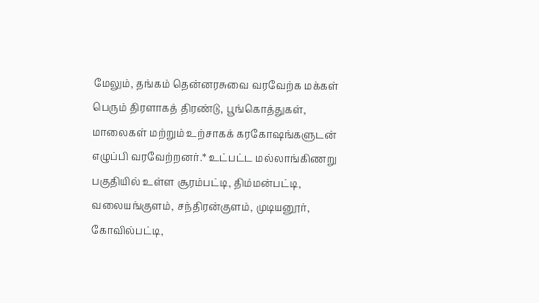மேலும், தங்கம் தென்னரசுவை வரவேற்க மக்கள் பெரும் திரளாகத் திரண்டு, பூங்கொத்துகள், மாலைகள் மற்றும் உற்சாகக் கரகோஷங்களுடன் எழுப்பி வரவேற்றனர்.* உட்பட்ட மல்லாங்கிணறு பகுதியில் உள்ள சூரம்பட்டி, திம்மன்பட்டி, வலையங்குளம், சந்திரன்குளம், முடியனூர், கோவில்பட்டி,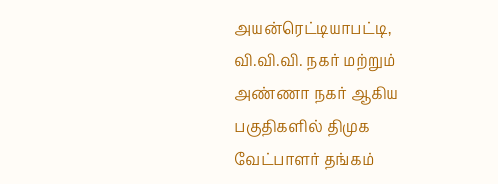அயன்ரெட்டியாபட்டி, வி.வி.வி. நகர் மற்றும் அண்ணா நகர் ஆகிய பகுதிகளில் திமுக வேட்பாளர் தங்கம்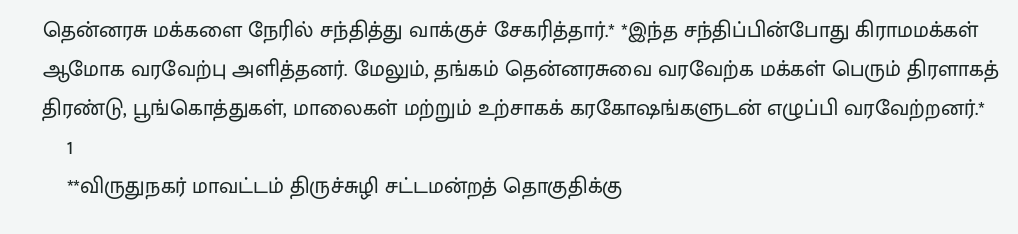தென்னரசு மக்களை நேரில் சந்தித்து வாக்குச் சேகரித்தார்.* *இந்த சந்திப்பின்போது கிராமமக்கள் ஆமோக வரவேற்பு அளித்தனர். மேலும், தங்கம் தென்னரசுவை வரவேற்க மக்கள் பெரும் திரளாகத் திரண்டு, பூங்கொத்துகள், மாலைகள் மற்றும் உற்சாகக் கரகோஷங்களுடன் எழுப்பி வரவேற்றனர்.*
    1
    **விருதுநகர் மாவட்டம் திருச்சுழி சட்டமன்றத் தொகுதிக்கு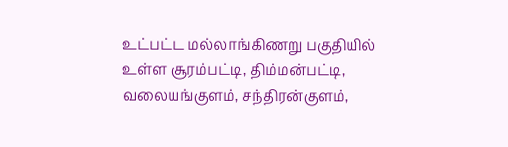உட்பட்ட மல்லாங்கிணறு பகுதியில் உள்ள சூரம்பட்டி, திம்மன்பட்டி, வலையங்குளம், சந்திரன்குளம்,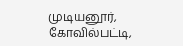முடியனூர், கோவில்பட்டி,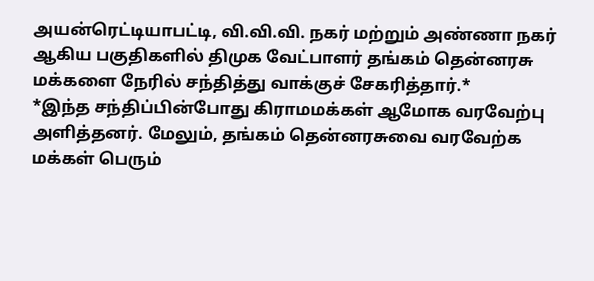அயன்ரெட்டியாபட்டி, வி.வி.வி. நகர் மற்றும் அண்ணா நகர் ஆகிய பகுதிகளில் திமுக வேட்பாளர் தங்கம் தென்னரசு மக்களை நேரில் சந்தித்து வாக்குச் சேகரித்தார்.*
*இந்த சந்திப்பின்போது கிராமமக்கள் ஆமோக வரவேற்பு அளித்தனர். மேலும், தங்கம் தென்னரசுவை வரவேற்க மக்கள் பெரும்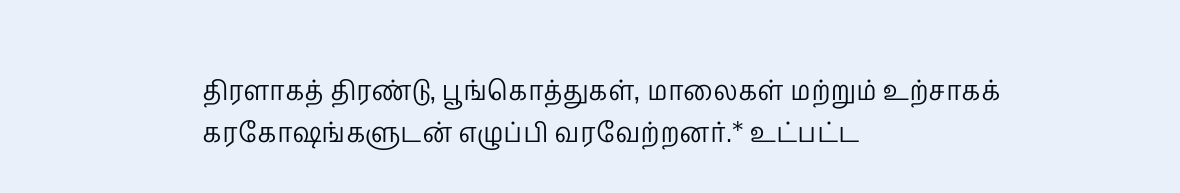திரளாகத் திரண்டு, பூங்கொத்துகள், மாலைகள் மற்றும் உற்சாகக் கரகோஷங்களுடன் எழுப்பி வரவேற்றனர்.* உட்பட்ட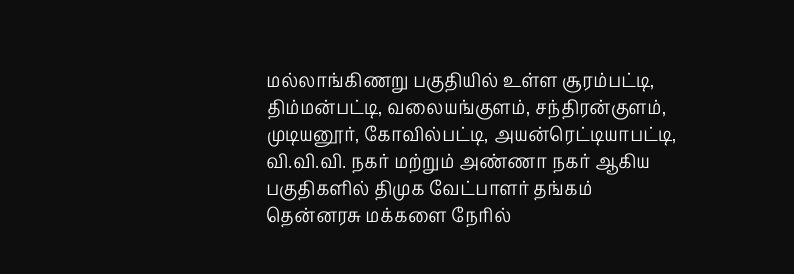மல்லாங்கிணறு பகுதியில் உள்ள சூரம்பட்டி, திம்மன்பட்டி, வலையங்குளம், சந்திரன்குளம், முடியனூர், கோவில்பட்டி, அயன்ரெட்டியாபட்டி, வி.வி.வி. நகர் மற்றும் அண்ணா நகர் ஆகிய பகுதிகளில் திமுக வேட்பாளர் தங்கம் தென்னரசு மக்களை நேரில்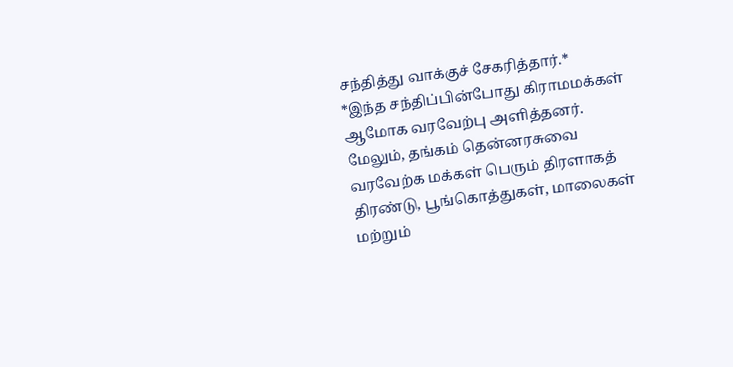சந்தித்து வாக்குச் சேகரித்தார்.*
*இந்த சந்திப்பின்போது கிராமமக்கள் ஆமோக வரவேற்பு அளித்தனர். மேலும், தங்கம் தென்னரசுவை வரவேற்க மக்கள் பெரும் திரளாகத் திரண்டு, பூங்கொத்துகள், மாலைகள் மற்றும்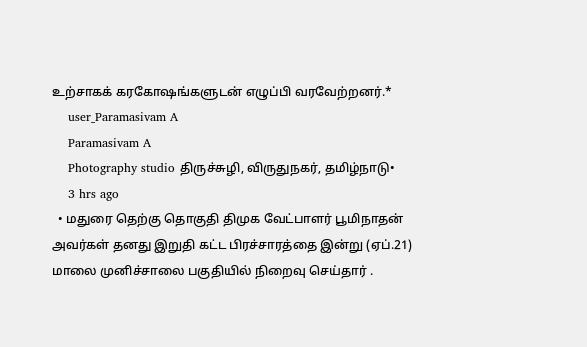உற்சாகக் கரகோஷங்களுடன் எழுப்பி வரவேற்றனர்.*
    user_Paramasivam A
    Paramasivam A
    Photography studio திருச்சுழி, விருதுநகர், தமிழ்நாடு•
    3 hrs ago
  • மதுரை தெற்கு தொகுதி திமுக வேட்பாளர் பூமிநாதன் அவர்கள் தனது இறுதி கட்ட பிரச்சாரத்தை இன்று (ஏப்.21) மாலை முனிச்சாலை பகுதியில் நிறைவு செய்தார் .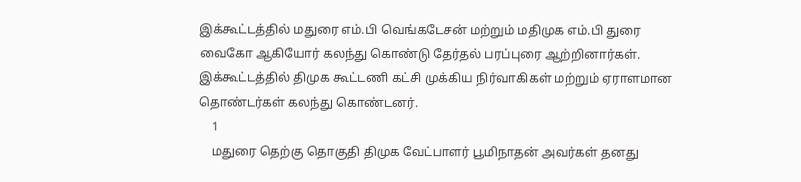இக்கூட்டத்தில் மதுரை எம்.பி வெங்கடேசன் மற்றும் மதிமுக எம்.பி துரை வைகோ ஆகியோர் கலந்து கொண்டு தேர்தல் பரப்புரை ஆற்றினார்கள். இக்கூட்டத்தில் திமுக கூட்டணி கட்சி முக்கிய நிர்வாகிகள் மற்றும் ஏராளமான தொண்டர்கள் கலந்து கொண்டனர்.
    1
    மதுரை தெற்கு தொகுதி திமுக வேட்பாளர் பூமிநாதன் அவர்கள் தனது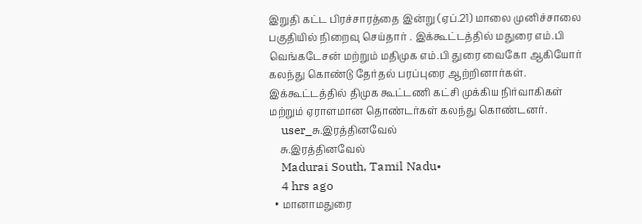இறுதி கட்ட பிரச்சாரத்தை இன்று (ஏப்.21) மாலை முனிச்சாலை பகுதியில் நிறைவு செய்தார் . இக்கூட்டத்தில் மதுரை எம்.பி வெங்கடேசன் மற்றும் மதிமுக எம்.பி துரை வைகோ ஆகியோர் கலந்து கொண்டு தேர்தல் பரப்புரை ஆற்றினார்கள். இக்கூட்டத்தில் திமுக கூட்டணி கட்சி முக்கிய நிர்வாகிகள் மற்றும் ஏராளமான தொண்டர்கள் கலந்து கொண்டனர்.
    user_சு.இரத்தினவேல்
    சு.இரத்தினவேல்
    Madurai South, Tamil Nadu•
    4 hrs ago
  • மானாமதுரை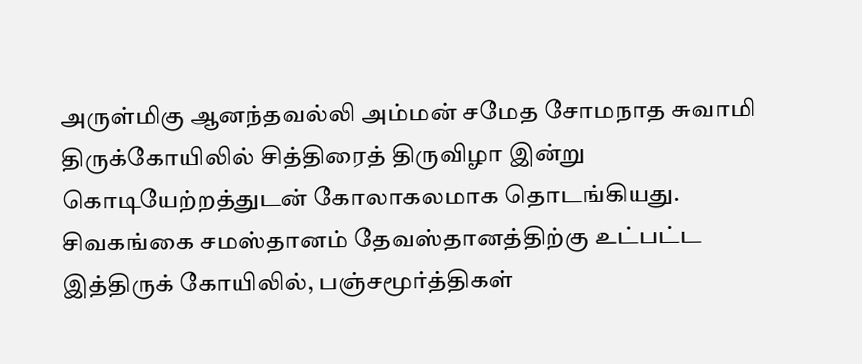அருள்மிகு ஆனந்தவல்லி அம்மன் சமேத சோமநாத சுவாமி திருக்கோயிலில் சித்திரைத் திருவிழா இன்று கொடியேற்றத்துடன் கோலாகலமாக தொடங்கியது. சிவகங்கை சமஸ்தானம் தேவஸ்தானத்திற்கு உட்பட்ட இத்திருக் கோயிலில், பஞ்சமூர்த்திகள்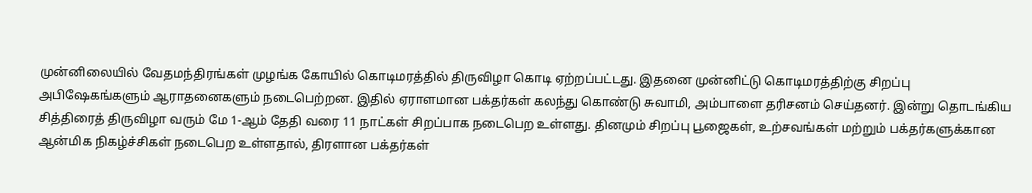முன்னிலையில் வேதமந்திரங்கள் முழங்க கோயில் கொடிமரத்தில் திருவிழா கொடி ஏற்றப்பட்டது. இதனை முன்னிட்டு கொடிமரத்திற்கு சிறப்பு அபிஷேகங்களும் ஆராதனைகளும் நடைபெற்றன. இதில் ஏராளமான பக்தர்கள் கலந்து கொண்டு சுவாமி, அம்பாளை தரிசனம் செய்தனர். இன்று தொடங்கிய சித்திரைத் திருவிழா வரும் மே 1-ஆம் தேதி வரை 11 நாட்கள் சிறப்பாக நடைபெற உள்ளது. தினமும் சிறப்பு பூஜைகள், உற்சவங்கள் மற்றும் பக்தர்களுக்கான ஆன்மிக நிகழ்ச்சிகள் நடைபெற உள்ளதால், திரளான பக்தர்கள்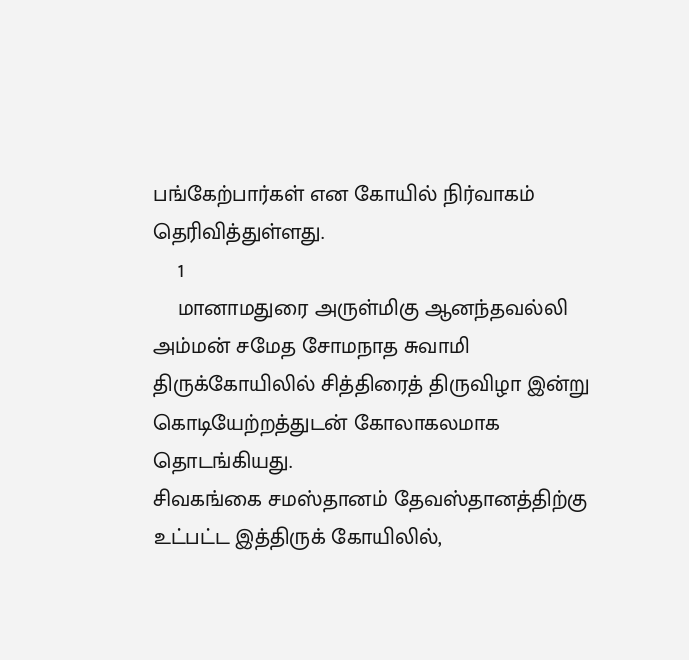பங்கேற்பார்கள் என கோயில் நிர்வாகம் தெரிவித்துள்ளது.
    1
    மானாமதுரை அருள்மிகு ஆனந்தவல்லி அம்மன் சமேத சோமநாத சுவாமி திருக்கோயிலில் சித்திரைத் திருவிழா இன்று கொடியேற்றத்துடன் கோலாகலமாக தொடங்கியது.
சிவகங்கை சமஸ்தானம் தேவஸ்தானத்திற்கு உட்பட்ட இத்திருக் கோயிலில்,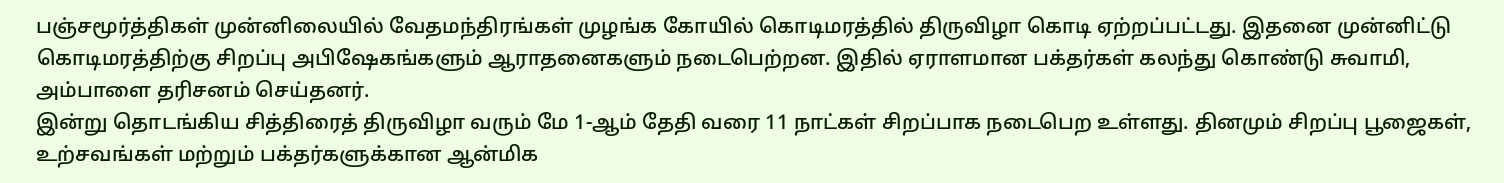பஞ்சமூர்த்திகள் முன்னிலையில் வேதமந்திரங்கள் முழங்க கோயில் கொடிமரத்தில் திருவிழா கொடி ஏற்றப்பட்டது. இதனை முன்னிட்டு கொடிமரத்திற்கு சிறப்பு அபிஷேகங்களும் ஆராதனைகளும் நடைபெற்றன. இதில் ஏராளமான பக்தர்கள் கலந்து கொண்டு சுவாமி, அம்பாளை தரிசனம் செய்தனர்.
இன்று தொடங்கிய சித்திரைத் திருவிழா வரும் மே 1-ஆம் தேதி வரை 11 நாட்கள் சிறப்பாக நடைபெற உள்ளது. தினமும் சிறப்பு பூஜைகள், உற்சவங்கள் மற்றும் பக்தர்களுக்கான ஆன்மிக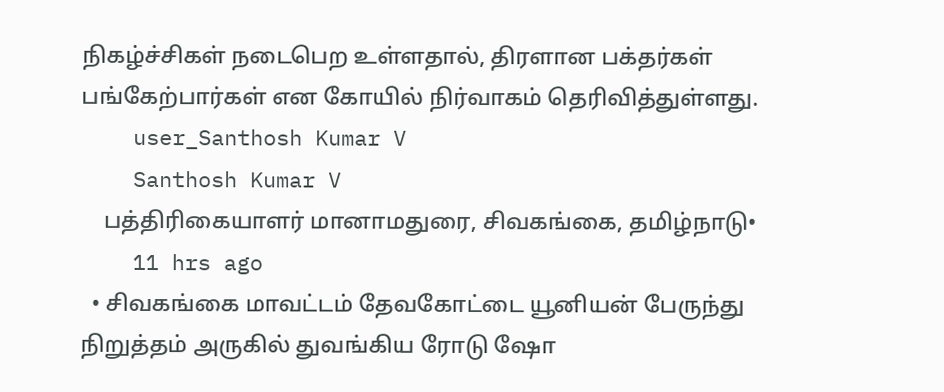நிகழ்ச்சிகள் நடைபெற உள்ளதால், திரளான பக்தர்கள் பங்கேற்பார்கள் என கோயில் நிர்வாகம் தெரிவித்துள்ளது.
    user_Santhosh Kumar V
    Santhosh Kumar V
    பத்திரிகையாளர் மானாமதுரை, சிவகங்கை, தமிழ்நாடு•
    11 hrs ago
  • சிவகங்கை மாவட்டம் தேவகோட்டை யூனியன் பேருந்து நிறுத்தம் அருகில் துவங்கிய ரோடு ஷோ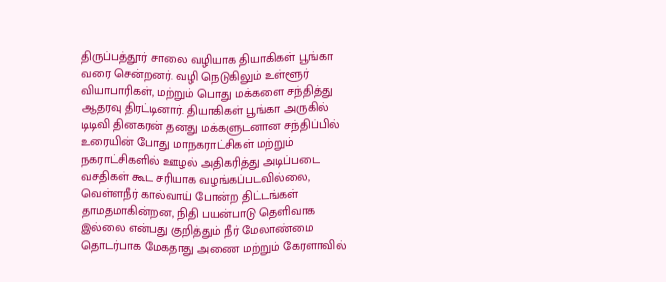திருப்பத்தூர் சாலை வழியாக தியாகிகள் பூங்கா வரை சென்றனர். வழி நெடுகிலும் உள்ளூர் வியாபாரிகள், மற்றும் பொது மக்களை சந்தித்து ஆதரவு திரட்டினார். தியாகிகள் பூங்கா அருகில் டிடிவி தினகரன் தனது மக்களுடனான சந்திப்பில் உரையின் போது மாநகராட்சிகள் மற்றும் நகராட்சிகளில் ஊழல் அதிகரித்து அடிப்படை வசதிகள் கூட சரியாக வழங்கப்படவில்லை, வெள்ளநீர் கால்வாய் போன்ற திட்டங்கள் தாமதமாகின்றன, நிதி பயன்பாடு தெளிவாக இல்லை என்பது குறித்தும் நீர் மேலாண்மை தொடர்பாக மேகதாது அணை மற்றும் கேரளாவில்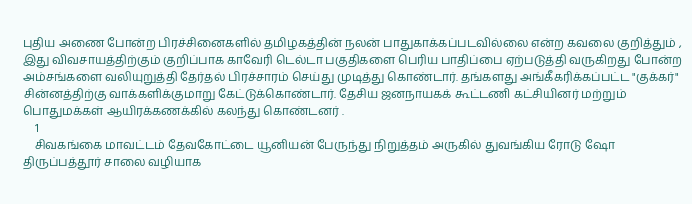புதிய அணை போன்ற பிரச்சினைகளில் தமிழகத்தின் நலன் பாதுகாக்கப்படவில்லை என்ற கவலை குறித்தும் , இது விவசாயத்திற்கும் குறிப்பாக காவேரி டெல்டா பகுதிகளை பெரிய பாதிப்பை ஏற்படுத்தி வருகிறது போன்ற அம்சங்களை வலியுறுத்தி தேர்தல் பிரச்சாரம் செய்து முடித்து கொண்டார். தங்களது அங்கீகரிக்கப்பட்ட "குக்கர்" சின்னத்திற்கு வாக்களிக்குமாறு கேட்டுக்கொண்டார். தேசிய ஜனநாயகக் கூட்டணி கட்சியினர் மற்றும் பொதுமக்கள் ஆயிரக்கணக்கில் கலந்து கொண்டனர் .
    1
    சிவகங்கை மாவட்டம் தேவகோட்டை யூனியன் பேருந்து நிறுத்தம் அருகில் துவங்கிய ரோடு ஷோ திருப்பத்தூர் சாலை வழியாக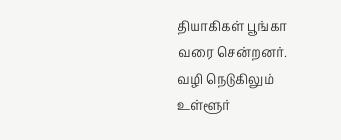தியாகிகள் பூங்கா வரை சென்றனர்.
வழி நெடுகிலும் உள்ளூர்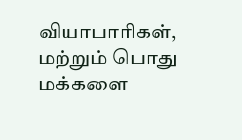வியாபாரிகள், மற்றும் பொது மக்களை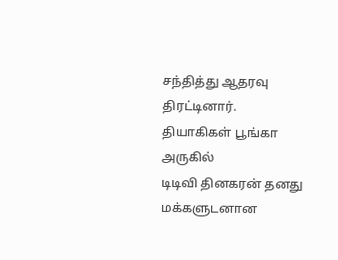சந்தித்து ஆதரவு திரட்டினார்.
தியாகிகள் பூங்கா அருகில்
டிடிவி தினகரன் தனது  மக்களுடனான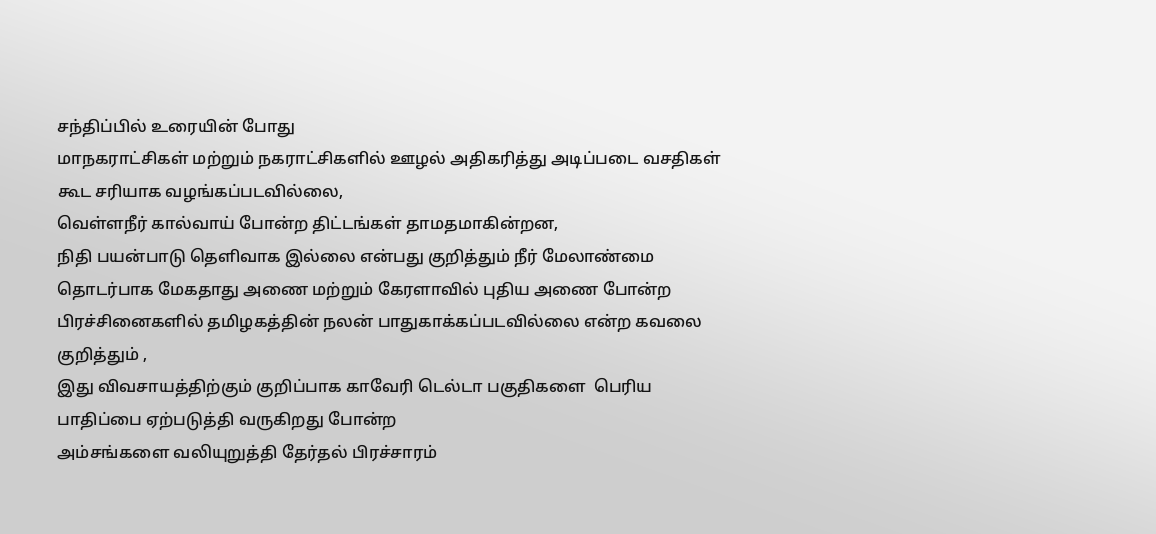சந்திப்பில் உரையின் போது
மாநகராட்சிகள் மற்றும் நகராட்சிகளில் ஊழல் அதிகரித்து அடிப்படை வசதிகள் கூட சரியாக வழங்கப்படவில்லை,
வெள்ளநீர் கால்வாய் போன்ற திட்டங்கள் தாமதமாகின்றன,
நிதி பயன்பாடு தெளிவாக இல்லை என்பது குறித்தும் நீர் மேலாண்மை தொடர்பாக மேகதாது அணை மற்றும் கேரளாவில் புதிய அணை போன்ற பிரச்சினைகளில் தமிழகத்தின் நலன் பாதுகாக்கப்படவில்லை என்ற கவலை குறித்தும் ,
இது விவசாயத்திற்கும் குறிப்பாக காவேரி டெல்டா பகுதிகளை  பெரிய பாதிப்பை ஏற்படுத்தி வருகிறது போன்ற
அம்சங்களை வலியுறுத்தி தேர்தல் பிரச்சாரம்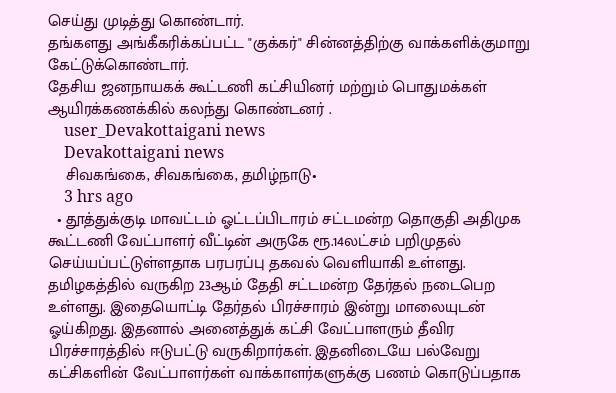செய்து முடித்து கொண்டார்.
தங்களது அங்கீகரிக்கப்பட்ட "குக்கர்" சின்னத்திற்கு வாக்களிக்குமாறு கேட்டுக்கொண்டார்.
தேசிய ஜனநாயகக் கூட்டணி கட்சியினர் மற்றும் பொதுமக்கள் ஆயிரக்கணக்கில் கலந்து கொண்டனர் .
    user_Devakottaigani news
    Devakottaigani news
    சிவகங்கை, சிவகங்கை, தமிழ்நாடு•
    3 hrs ago
  • தூத்துக்குடி மாவட்டம் ஓட்டப்பிடாரம் சட்டமன்ற தொகுதி அதிமுக கூட்டணி வேட்பாளர் வீட்டின் அருகே ரூ.14லட்சம் பறிமுதல் செய்யப்பட்டுள்ளதாக பரபரப்பு தகவல் வெளியாகி உள்ளது. தமிழகத்தில் வருகிற 23ஆம் தேதி சட்டமன்ற தேர்தல் நடைபெற உள்ளது. இதையொட்டி தேர்தல் பிரச்சாரம் இன்று மாலையுடன் ஓய்கிறது. இதனால் அனைத்துக் கட்சி வேட்பாளரும் தீவிர பிரச்சாரத்தில் ஈடுபட்டு வருகிறார்கள். இதனிடையே பல்வேறு கட்சிகளின் வேட்பாளர்கள் வாக்காளர்களுக்கு பணம் கொடுப்பதாக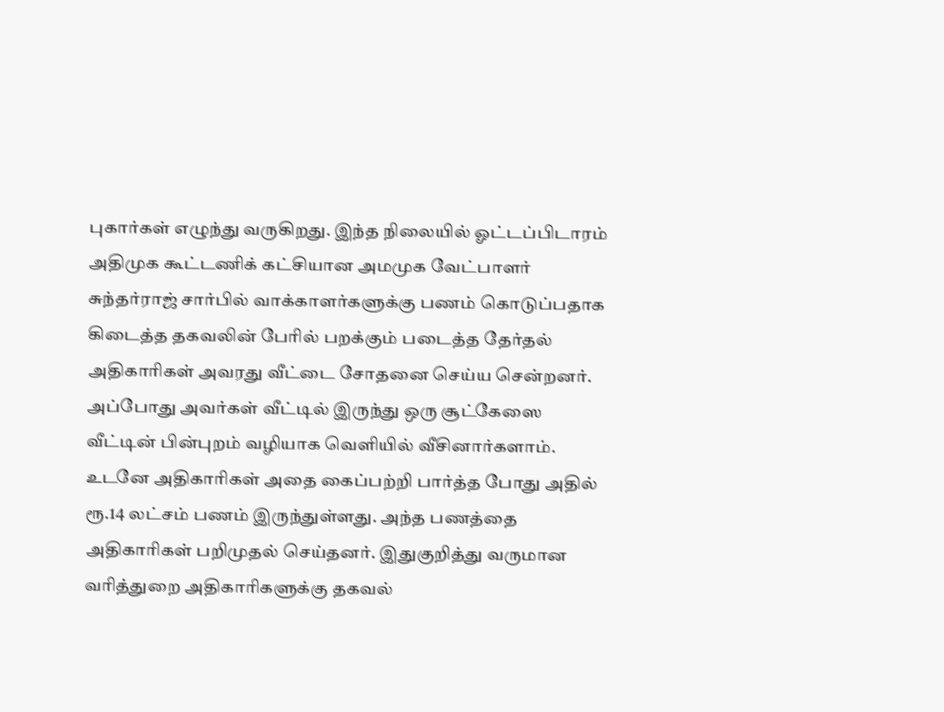புகார்கள் எழுந்து வருகிறது. இந்த நிலையில் ஓட்டப்பிடாரம் அதிமுக கூட்டணிக் கட்சியான அமமுக வேட்பாளர் சுந்தர்ராஜ் சார்பில் வாக்காளர்களுக்கு பணம் கொடுப்பதாக கிடைத்த தகவலின் பேரில் பறக்கும் படைத்த தேர்தல் அதிகாரிகள் அவரது வீட்டை சோதனை செய்ய சென்றனர். அப்போது அவர்கள் வீட்டில் இருந்து ஒரு சூட்கேஸை வீட்டின் பின்புறம் வழியாக வெளியில் வீசினார்களாம். உடனே அதிகாரிகள் அதை கைப்பற்றி பார்த்த போது அதில் ரூ.14 லட்சம் பணம் இருந்துள்ளது. அந்த பணத்தை அதிகாரிகள் பறிமுதல் செய்தனர். இதுகுறித்து வருமான வரித்துறை அதிகாரிகளுக்கு தகவல்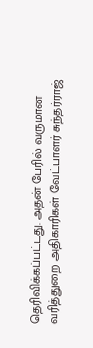தெரிவிக்கப்பட்டது. அதன் பேரில் வருமான வரித்துறை அதிகாரிகள் வேட்பாளர் சுந்தர்ராஜ்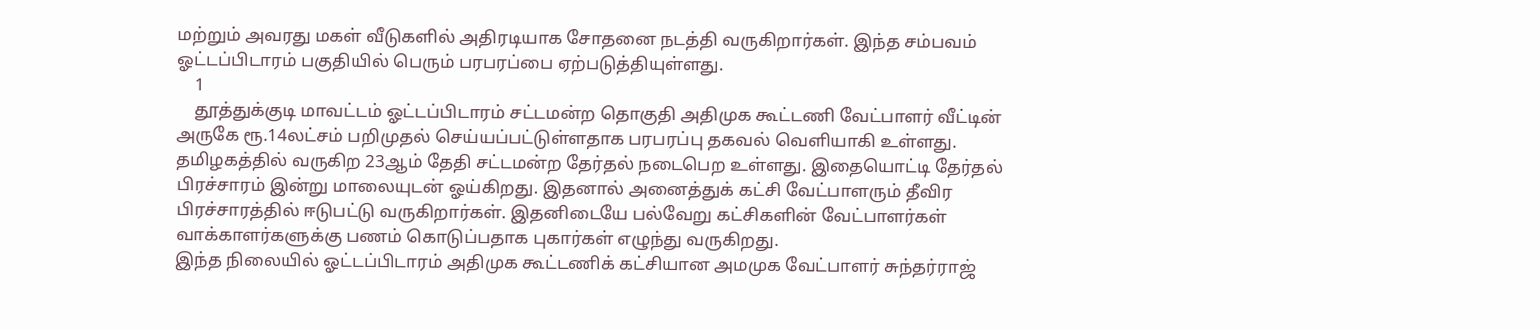மற்றும் அவரது மகள் வீடுகளில் அதிரடியாக சோதனை நடத்தி வருகிறார்கள். இந்த சம்பவம் ஓட்டப்பிடாரம் பகுதியில் பெரும் பரபரப்பை ஏற்படுத்தியுள்ளது.
    1
    தூத்துக்குடி மாவட்டம் ஓட்டப்பிடாரம் சட்டமன்ற தொகுதி அதிமுக கூட்டணி வேட்பாளர் வீட்டின் அருகே ரூ.14லட்சம் பறிமுதல் செய்யப்பட்டுள்ளதாக பரபரப்பு தகவல் வெளியாகி உள்ளது.
தமிழகத்தில் வருகிற 23ஆம் தேதி சட்டமன்ற தேர்தல் நடைபெற உள்ளது. இதையொட்டி தேர்தல் பிரச்சாரம் இன்று மாலையுடன் ஓய்கிறது. இதனால் அனைத்துக் கட்சி வேட்பாளரும் தீவிர பிரச்சாரத்தில் ஈடுபட்டு வருகிறார்கள். இதனிடையே பல்வேறு கட்சிகளின் வேட்பாளர்கள் வாக்காளர்களுக்கு பணம் கொடுப்பதாக புகார்கள் எழுந்து வருகிறது.
இந்த நிலையில் ஓட்டப்பிடாரம் அதிமுக கூட்டணிக் கட்சியான அமமுக வேட்பாளர் சுந்தர்ராஜ்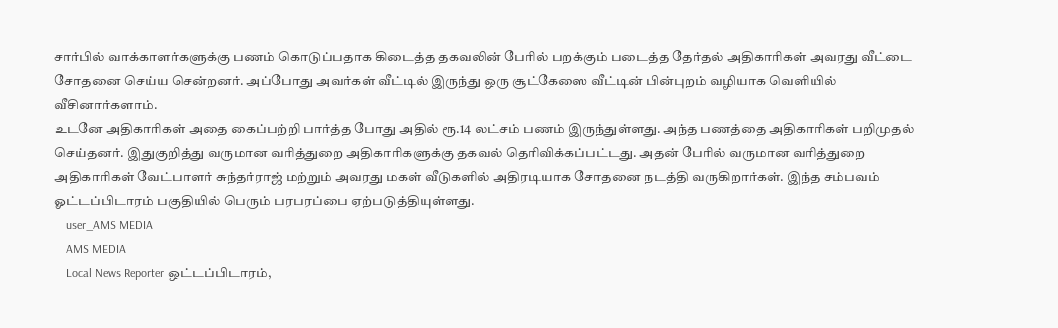சார்பில் வாக்காளர்களுக்கு பணம் கொடுப்பதாக கிடைத்த தகவலின் பேரில் பறக்கும் படைத்த தேர்தல் அதிகாரிகள் அவரது வீட்டை சோதனை செய்ய சென்றனர். அப்போது அவர்கள் வீட்டில் இருந்து ஒரு சூட்கேஸை வீட்டின் பின்புறம் வழியாக வெளியில் வீசினார்களாம்.
உடனே அதிகாரிகள் அதை கைப்பற்றி பார்த்த போது அதில் ரூ.14 லட்சம் பணம் இருந்துள்ளது. அந்த பணத்தை அதிகாரிகள் பறிமுதல் செய்தனர். இதுகுறித்து வருமான வரித்துறை அதிகாரிகளுக்கு தகவல் தெரிவிக்கப்பட்டது. அதன் பேரில் வருமான வரித்துறை அதிகாரிகள் வேட்பாளர் சுந்தர்ராஜ் மற்றும் அவரது மகள் வீடுகளில் அதிரடியாக சோதனை நடத்தி வருகிறார்கள். இந்த சம்பவம் ஓட்டப்பிடாரம் பகுதியில் பெரும் பரபரப்பை ஏற்படுத்தியுள்ளது.
    user_AMS MEDIA
    AMS MEDIA
    Local News Reporter ஒட்டப்பிடாரம்,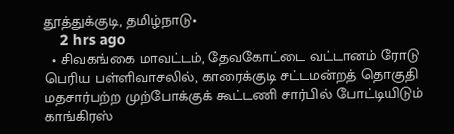தூத்துக்குடி, தமிழ்நாடு•
    2 hrs ago
  • சிவகங்கை மாவட்டம், தேவகோட்டை வட்டானம் ரோடு பெரிய பள்ளிவாசலில், காரைக்குடி சட்டமன்றத் தொகுதி மதசார்பற்ற முற்போக்குக் கூட்டணி சார்பில் போட்டியிடும் காங்கிரஸ்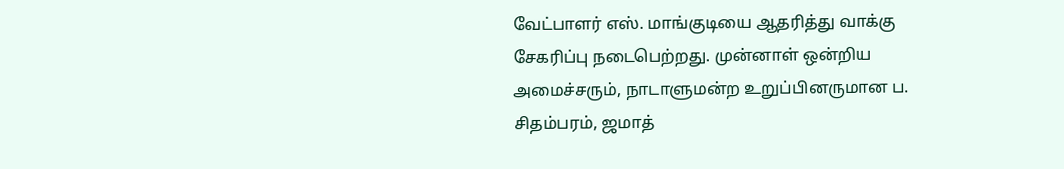வேட்பாளர் எஸ். மாங்குடியை ஆதரித்து வாக்கு சேகரிப்பு நடைபெற்றது. முன்னாள் ஒன்றிய அமைச்சரும், நாடாளுமன்ற உறுப்பினருமான ப. சிதம்பரம், ஜமாத்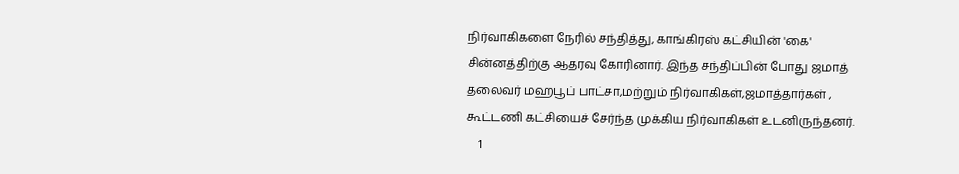நிர்வாகிகளை நேரில் சந்தித்து, காங்கிரஸ் கட்சியின் 'கை' சின்னத்திற்கு ஆதரவு கோரினார். இந்த சந்திப்பின் போது ஜமாத் தலைவர் மஹபூப் பாட்சா,மற்றும் நிர்வாகிகள்,ஜமாத்தார்கள் , கூட்டணி கட்சியைச் சேர்ந்த முக்கிய நிர்வாகிகள் உடனிருந்தனர்.
    1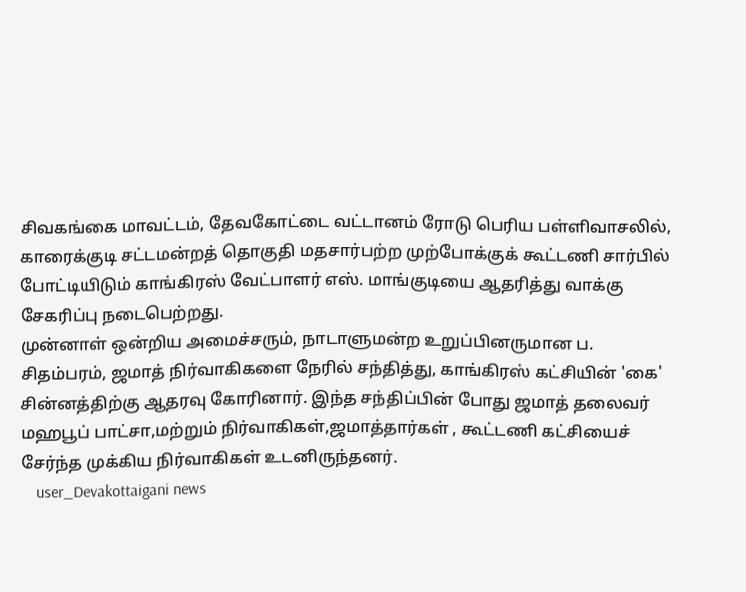சிவகங்கை மாவட்டம், தேவகோட்டை வட்டானம் ரோடு பெரிய பள்ளிவாசலில், காரைக்குடி சட்டமன்றத் தொகுதி மதசார்பற்ற முற்போக்குக் கூட்டணி சார்பில் போட்டியிடும் காங்கிரஸ் வேட்பாளர் எஸ். மாங்குடியை ஆதரித்து வாக்கு சேகரிப்பு நடைபெற்றது.
முன்னாள் ஒன்றிய அமைச்சரும், நாடாளுமன்ற உறுப்பினருமான ப. சிதம்பரம், ஜமாத் நிர்வாகிகளை நேரில் சந்தித்து, காங்கிரஸ் கட்சியின் 'கை' சின்னத்திற்கு ஆதரவு கோரினார். இந்த சந்திப்பின் போது ஜமாத் தலைவர் மஹபூப் பாட்சா,மற்றும் நிர்வாகிகள்,ஜமாத்தார்கள் , கூட்டணி கட்சியைச் சேர்ந்த முக்கிய நிர்வாகிகள் உடனிருந்தனர்.
    user_Devakottaigani news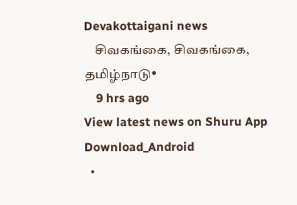Devakottaigani news
    சிவகங்கை, சிவகங்கை, தமிழ்நாடு•
    9 hrs ago
View latest news on Shuru App
Download_Android
  •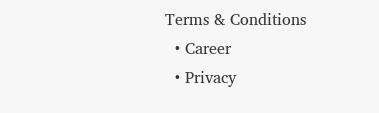Terms & Conditions
  • Career
  • Privacy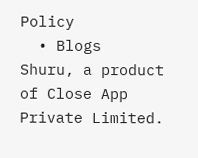Policy
  • Blogs
Shuru, a product of Close App Private Limited.